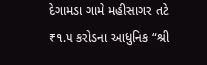દેગામડા ગામે મહીસાગર તટે ₹૧.૫ કરોડના આધુનિક “શ્રી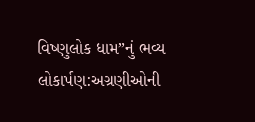વિષ્ણુલોક ધામ”નું ભવ્ય લોકાર્પણ:અગ્રણીઓની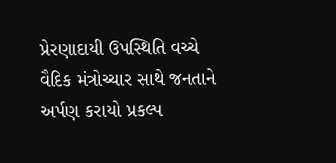પ્રેરણાદાયી ઉપસ્થિતિ વચ્ચે વૈદિક મંત્રોચ્ચાર સાથે જનતાને અર્પણ કરાયો પ્રકલ્પ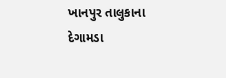ખાનપુર તાલુકાના દેગામડા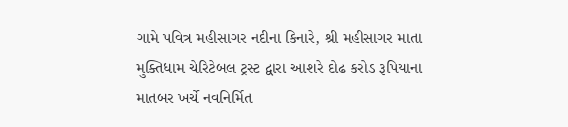ગામે પવિત્ર મહીસાગર નદીના કિનારે, શ્રી મહીસાગર માતા મુક્તિધામ ચેરિટેબલ ટ્રસ્ટ દ્વારા આશરે દોઢ કરોડ રૂપિયાના માતબર ખર્ચે નવનિર્મિત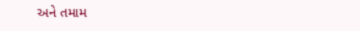અને તમામ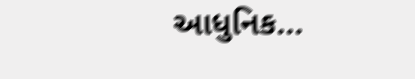આધુનિક...